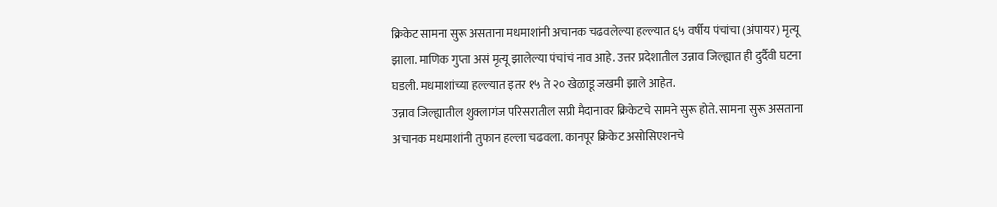क्रिकेट सामना सुरू असताना मधमाशांनी अचानक चढवलेल्या हल्ल्यात ६५ वर्षीय पंचांचा (अंपायर) मृत्यू झाला. माणिक गुप्ता असं मृत्यू झालेल्या पंचांचं नाव आहे. उत्तर प्रदेशातील उन्नाव जिल्ह्यात ही दुर्दैवी घटना घडली. मधमाशांच्या हल्ल्यात इतर १५ ते २० खेळाडू जखमी झाले आहेत.
उन्नाव जिल्ह्यातील शुक्लागंज परिसरातील सप्री मैदानावर क्रिकेटचे सामने सुरू होते. सामना सुरू असताना अचानक मधमाशांनी तुफान हल्ला चढवला. कानपूर क्रिकेट असोसिएशनचे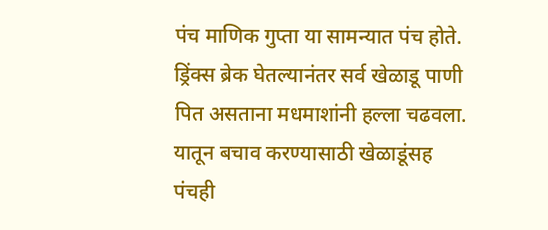पंच माणिक गुप्ता या सामन्यात पंच होते. ड्रिंक्स ब्रेक घेतल्यानंतर सर्व खेळाडू पाणी पित असताना मधमाशांनी हल्ला चढवला. यातून बचाव करण्यासाठी खेळाडूंसह पंचही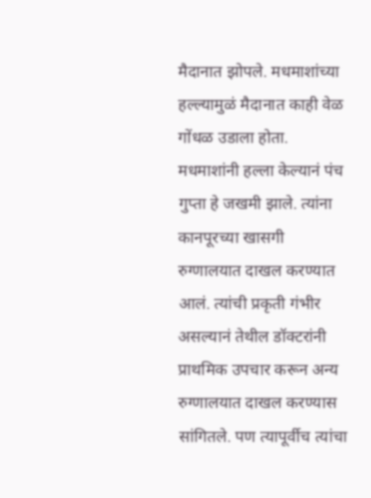मैदानात झोपले. मधमाशांच्या हल्ल्यामुळं मैदानात काही वेळ गोंधळ उडाला होता.
मधमाशांनी हल्ला केल्यानं पंच गुप्ता हे जखमी झाले. त्यांना कानपूरच्या खासगी रुग्णालयात दाखल करण्यात आलं. त्यांची प्रकृती गंभीर असल्यानं तेथील डॉक्टरांनी प्राथमिक उपचार करून अन्य रुग्णालयात दाखल करण्यास सांगितले. पण त्यापूर्वीच त्यांचा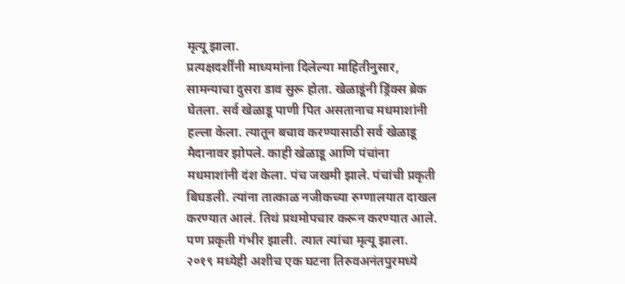मृत्यू झाला.
प्रत्यक्षदर्शींनी माध्यमांना दिलेल्या माहितीनुसार, सामन्याचा दुसरा डाव सुरू होता. खेळाडूंनी ड्रिंक्स ब्रेक घेतला. सर्व खेळाडू पाणी पित असतानाच मधमाशांनी हल्ला केला. त्यातून बचाव करण्यासाठी सर्व खेळाडू मैदानावर झोपले. काही खेळाडू आणि पंचांना मधमाशांनी दंश केला. पंच जखमी झाले. पंचांची प्रकृती बिघडली. त्यांना तात्काळ नजीकच्या रुग्णालयात दाखल करण्यात आलं. तिथं प्रथमोपचार करून करण्यात आले. पण प्रकृती गंभीर झाली. त्यात त्यांचा मृत्यू झाला.
२०१९ मध्येही अशीच एक घटना तिरुवअनंतपुरमध्ये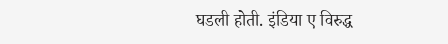घडली होती. इंडिया ए विरुद्ध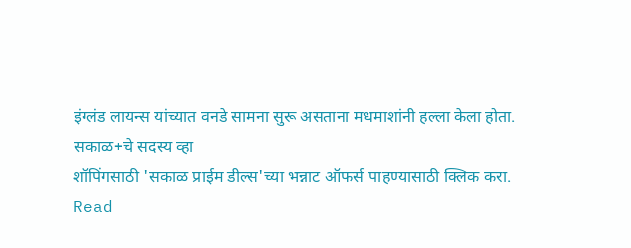इंग्लंड लायन्स यांच्यात वनडे सामना सुरू असताना मधमाशांनी हल्ला केला होता.
सकाळ+चे सदस्य व्हा
शॉपिंगसाठी 'सकाळ प्राईम डील्स'च्या भन्नाट ऑफर्स पाहण्यासाठी क्लिक करा.
Read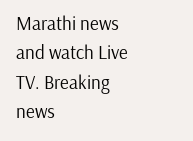Marathi news and watch Live TV. Breaking news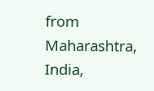from Maharashtra, India,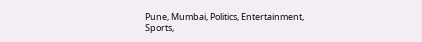Pune, Mumbai, Politics, Entertainment, Sports,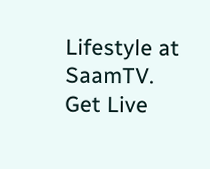Lifestyle at SaamTV. Get Live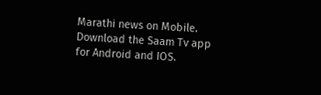Marathi news on Mobile. Download the Saam Tv app for Android and IOS.